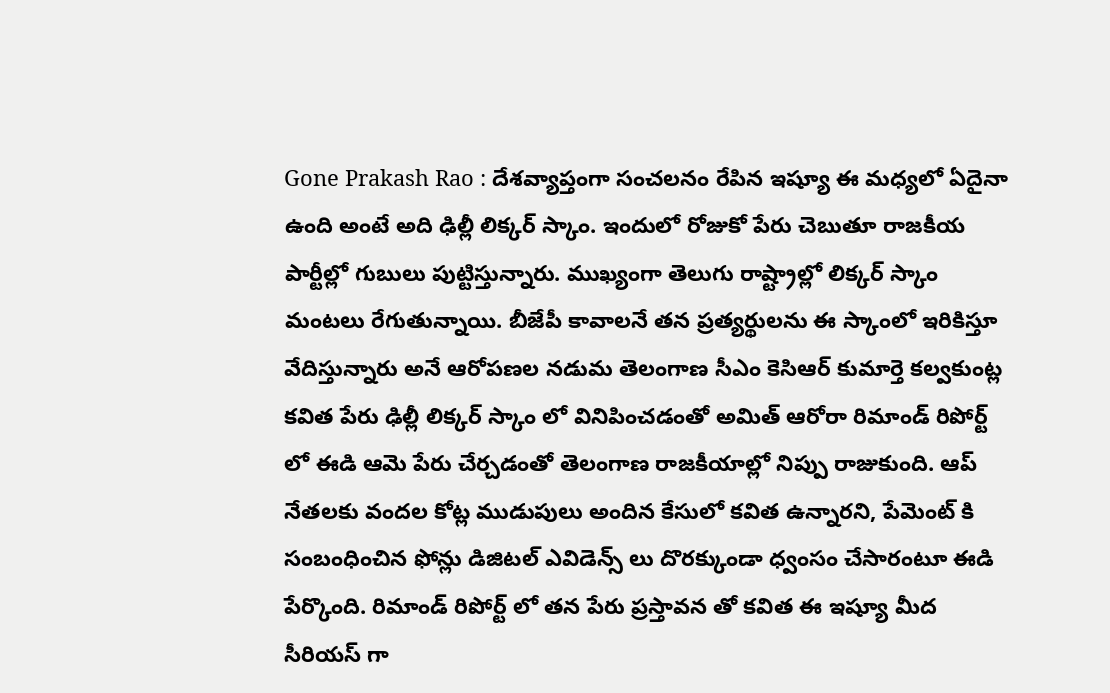Gone Prakash Rao : దేశవ్యాప్తంగా సంచలనం రేపిన ఇష్యూ ఈ మధ్యలో ఏదైనా ఉంది అంటే అది ఢిల్లీ లిక్కర్ స్కాం. ఇందులో రోజుకో పేరు చెబుతూ రాజకీయ పార్టీల్లో గుబులు పుట్టిస్తున్నారు. ముఖ్యంగా తెలుగు రాష్ట్రాల్లో లిక్కర్ స్కాం మంటలు రేగుతున్నాయి. బీజేపీ కావాలనే తన ప్రత్యర్థులను ఈ స్కాంలో ఇరికిస్తూ వేదిస్తున్నారు అనే ఆరోపణల నడుమ తెలంగాణ సీఎం కెసిఆర్ కుమార్తె కల్వకుంట్ల కవిత పేరు ఢిల్లీ లిక్కర్ స్కాం లో వినిపించడంతో అమిత్ ఆరోరా రిమాండ్ రిపోర్ట్ లో ఈడి ఆమె పేరు చేర్చడంతో తెలంగాణ రాజకీయాల్లో నిప్పు రాజుకుంది. ఆప్ నేతలకు వందల కోట్ల ముడుపులు అందిన కేసులో కవిత ఉన్నారని, పేమెంట్ కి సంబంధించిన ఫోన్లు డిజిటల్ ఎవిడెన్స్ లు దొరక్కుండా ధ్వంసం చేసారంటూ ఈడి పేర్కొంది. రిమాండ్ రిపోర్ట్ లో తన పేరు ప్రస్తావన తో కవిత ఈ ఇష్యూ మీద సీరియస్ గా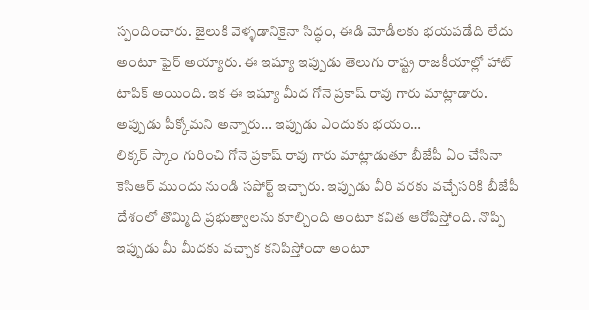స్పందించారు. జైలుకి వెళ్ళడానికైనా సిద్ధం, ఈడి మోడీలకు భయపడేది లేదు అంటూ ఫైర్ అయ్యారు. ఈ ఇష్యూ ఇప్పుడు తెలుగు రాష్ట్ర రాజకీయాల్లో హాట్ టాపిక్ అయింది. ఇక ఈ ఇష్యూ మీద గోనె ప్రకాష్ రావు గారు మాట్లాడారు.
అప్పుడు పీక్కోమని అన్నారు… ఇప్పుడు ఎందుకు భయం…
లిక్కర్ స్కాం గురించి గోనె ప్రకాష్ రావు గారు మాట్లాడుతూ బీజేపీ ఏం చేసినా కెసిఆర్ ముందు నుండి సపోర్ట్ ఇచ్చారు. ఇప్పుడు వీరి వరకు వచ్చేసరికి బీజేపీ దేశంలో తొమ్మిది ప్రభుత్వాలను కూల్చింది అంటూ కవిత ఆరోపిస్తోంది. నొప్పి ఇప్పుడు మీ మీదకు వచ్చాక కనిపిస్తోందా అంటూ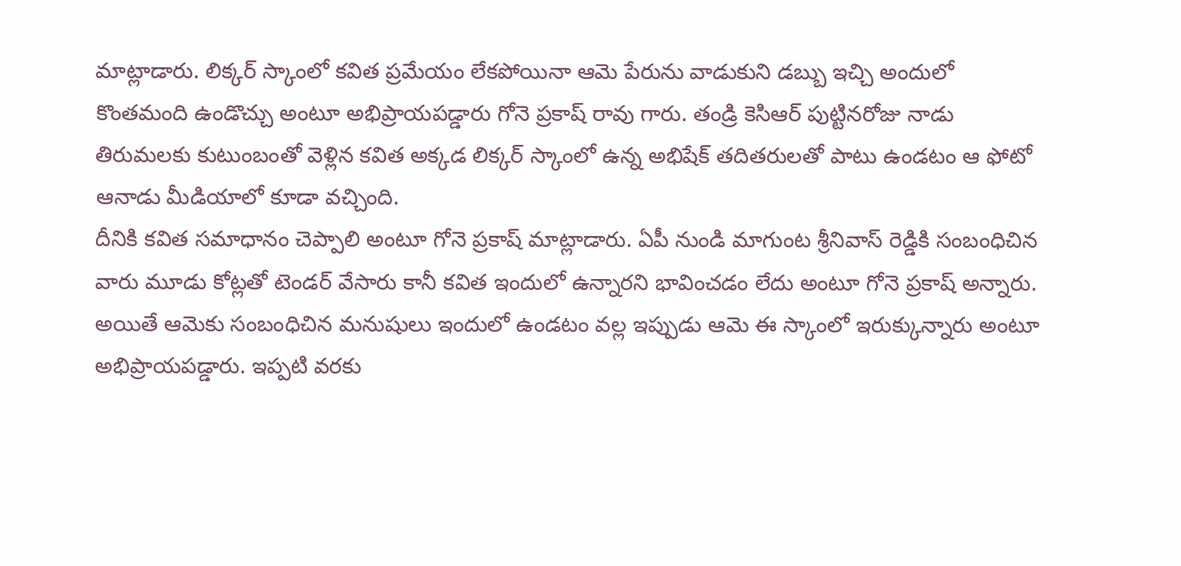మాట్లాడారు. లిక్కర్ స్కాంలో కవిత ప్రమేయం లేకపోయినా ఆమె పేరును వాడుకుని డబ్బు ఇచ్చి అందులో కొంతమంది ఉండొచ్చు అంటూ అభిప్రాయపడ్డారు గోనె ప్రకాష్ రావు గారు. తండ్రి కెసిఆర్ పుట్టినరోజు నాడు తిరుమలకు కుటుంబంతో వెళ్లిన కవిత అక్కడ లిక్కర్ స్కాంలో ఉన్న అభిషేక్ తదితరులతో పాటు ఉండటం ఆ ఫోటో ఆనాడు మీడియాలో కూడా వచ్చింది.
దీనికి కవిత సమాధానం చెప్పాలి అంటూ గోనె ప్రకాష్ మాట్లాడారు. ఏపీ నుండి మాగుంట శ్రీనివాస్ రెడ్డికి సంబంధిచిన వారు మూడు కోట్లతో టెండర్ వేసారు కానీ కవిత ఇందులో ఉన్నారని భావించడం లేదు అంటూ గోనె ప్రకాష్ అన్నారు. అయితే ఆమెకు సంబంధిచిన మనుషులు ఇందులో ఉండటం వల్ల ఇప్పుడు ఆమె ఈ స్కాంలో ఇరుక్కున్నారు అంటూ అభిప్రాయపడ్డారు. ఇప్పటి వరకు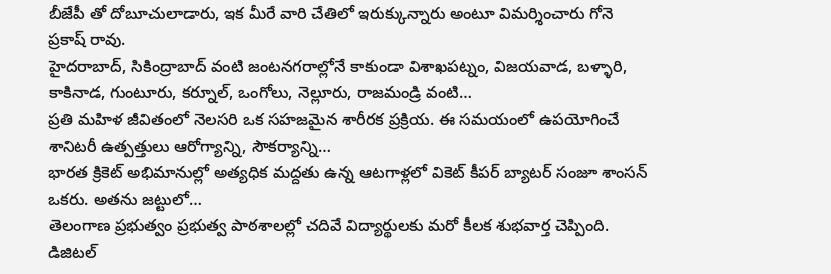బీజేపీ తో దోబూచులాడారు, ఇక మీరే వారి చేతిలో ఇరుక్కున్నారు అంటూ విమర్శించారు గోనె ప్రకాష్ రావు.
హైదరాబాద్, సికింద్రాబాద్ వంటి జంటనగరాల్లోనే కాకుండా విశాఖపట్నం, విజయవాడ, బళ్ళారి, కాకినాడ, గుంటూరు, కర్నూల్, ఒంగోలు, నెల్లూరు, రాజమండ్రి వంటి…
ప్రతి మహిళ జీవితంలో నెలసరి ఒక సహజమైన శారీరక ప్రక్రియ. ఈ సమయంలో ఉపయోగించే శానిటరీ ఉత్పత్తులు ఆరోగ్యాన్ని, సౌకర్యాన్ని…
భారత క్రికెట్ అభిమానుల్లో అత్యధిక మద్దతు ఉన్న ఆటగాళ్లలో వికెట్ కీపర్ బ్యాటర్ సంజూ శాంసన్ ఒకరు. అతను జట్టులో…
తెలంగాణ ప్రభుత్వం ప్రభుత్వ పాఠశాలల్లో చదివే విద్యార్థులకు మరో కీలక శుభవార్త చెప్పింది. డిజిటల్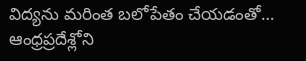విద్యను మరింత బలోపేతం చేయడంతో…
ఆంధ్రప్రదేశ్లోని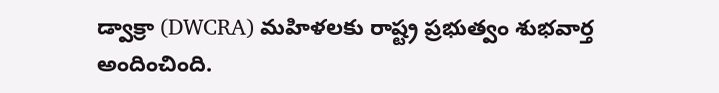డ్వాక్రా (DWCRA) మహిళలకు రాష్ట్ర ప్రభుత్వం శుభవార్త అందించింది.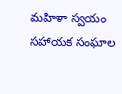మహిళా స్వయం సహాయక సంఘాల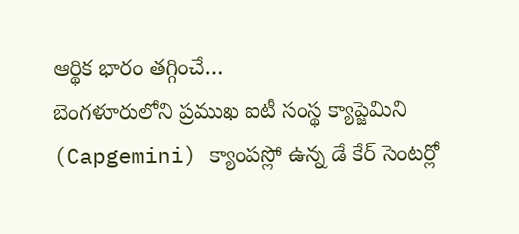ఆర్థిక భారం తగ్గించే…
బెంగళూరులోని ప్రముఖ ఐటీ సంస్థ క్యాప్జెమిని (Capgemini) క్యాంపస్లో ఉన్న డే కేర్ సెంటర్లో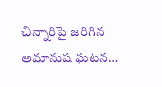చిన్నారిపై జరిగిన అమానుష ఘటన…